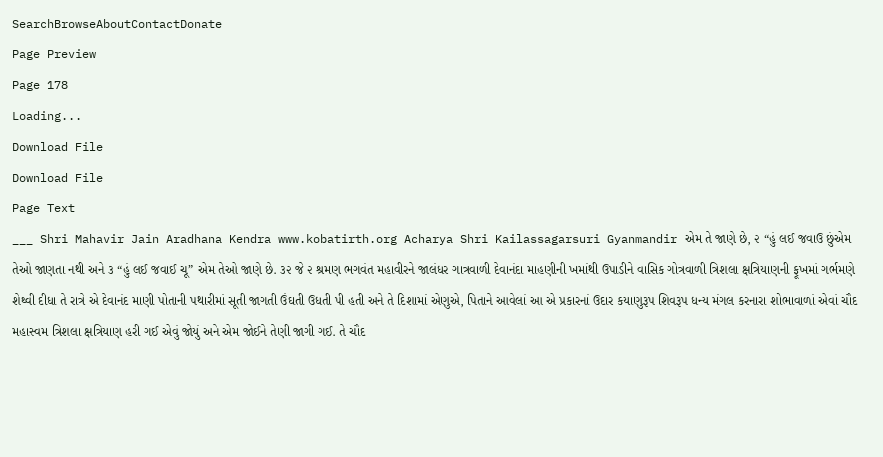SearchBrowseAboutContactDonate
Page Preview
Page 178
Loading...
Download File
Download File
Page Text
___ Shri Mahavir Jain Aradhana Kendra www.kobatirth.org Acharya Shri Kailassagarsuri Gyanmandir એમ તે જાણે છે, ૨ “હું લઈ જવાઉ છુંએમ તેઓ જાણતા નથી અને ૩ “હું લઈ જવાઈ ચૂ” એમ તેઓ જાણે છે. ૩૨ જે ૨ શ્રમણ ભગવંત મહાવીરને જાલંધર ગાત્રવાળી દેવાનંદા માહણીની ખમાંથી ઉપાડીને વાસિક ગોત્રવાળી ત્રિશલા ક્ષત્રિયાણની ફૂખમાં ગર્ભમણે શેથ્વી દીધા તે રાત્રે એ દેવાનંદ માણી પોતાની પથારીમાં સૂતી જાગતી ઉંઘતી ઉધતી પી હતી અને તે દિશામાં એણુએ, પિતાને આવેલાં આ એ પ્રકારનાં ઉદાર કયાણુરૂપ શિવરૂપ ધન્ય મંગલ કરનારા શોભાવાળાં એવાં ચૌદ મહાસ્વમ ત્રિશલા ક્ષત્રિયાણ હરી ગઈ એવું જોયું અને એમ જોઈને તેણી જાગી ગઈ. તે ચૌદ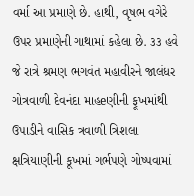વર્મા આ પ્રમાણે છે. હાથી, વૃષભ વગેરે ઉપર પ્રમાણેની ગાથામાં કહેલા છે. ૩૩ હવે જે રાત્રે શ્રમણ ભગવંત મહાવીરને જાલંધર ગોત્રવાળી દેવનંદા માહeણીની ફૂખમાંથી ઉપાડીને વાસિક ત્રવાળી ત્રિશલા ક્ષત્રિયાણીની કૂખમાં ગર્ભપણે ગોષ્પવામાં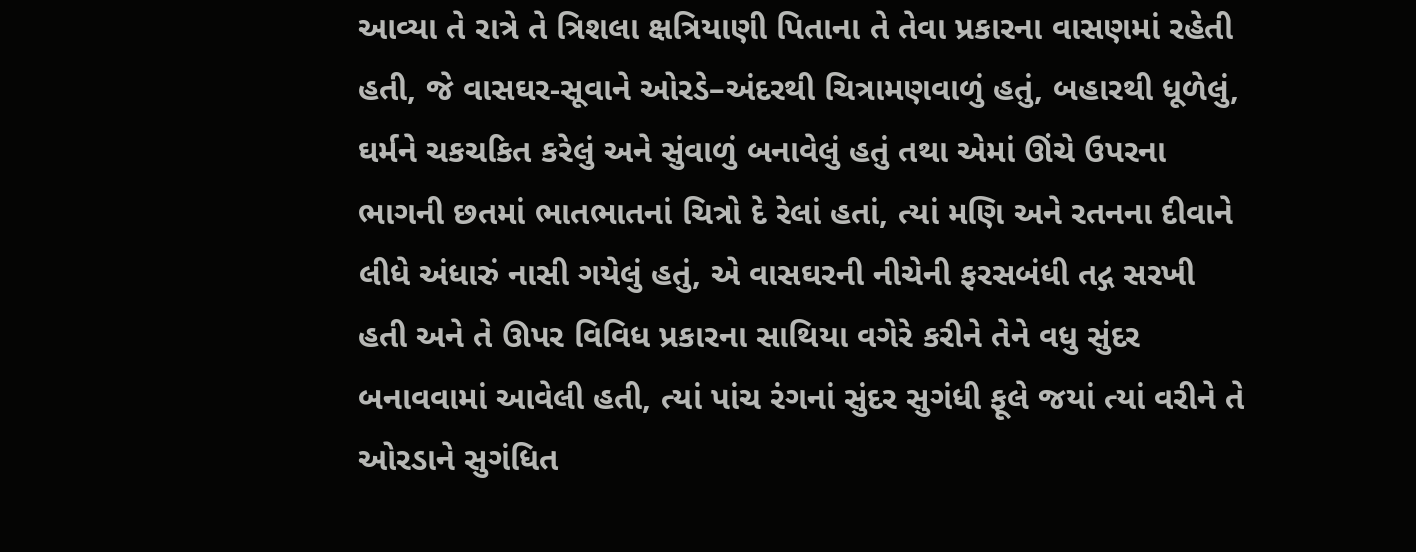આવ્યા તે રાત્રે તે ત્રિશલા ક્ષત્રિયાણી પિતાના તે તેવા પ્રકારના વાસણમાં રહેતી હતી, જે વાસઘર-સૂવાને ઓરડે–અંદરથી ચિત્રામણવાળું હતું, બહારથી ધૂળેલું, ઘર્મને ચકચકિત કરેલું અને સુંવાળું બનાવેલું હતું તથા એમાં ઊંચે ઉપરના ભાગની છતમાં ભાતભાતનાં ચિત્રો દે રેલાં હતાં, ત્યાં મણિ અને રતનના દીવાને લીધે અંધારું નાસી ગયેલું હતું, એ વાસઘરની નીચેની ફરસબંધી તદ્ગ સરખી હતી અને તે ઊપર વિવિધ પ્રકારના સાથિયા વગેરે કરીને તેને વધુ સુંદર બનાવવામાં આવેલી હતી, ત્યાં પાંચ રંગનાં સુંદર સુગંધી ફૂલે જયાં ત્યાં વરીને તે ઓરડાને સુગંધિત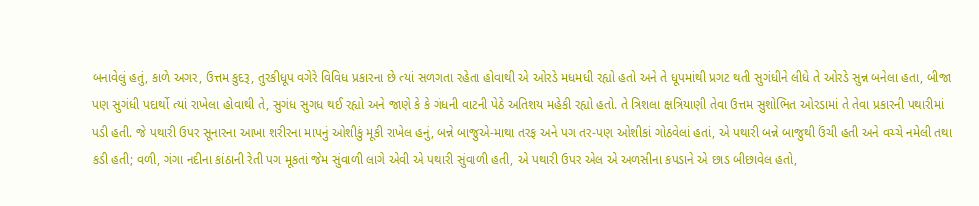બનાવેલું હતું, કાળે અગર, ઉત્તમ કુદરૂ, તુરકીધૂપ વગેરે વિવિધ પ્રકારના છે ત્યાં સળગતા રહેતા હોવાથી એ ઓરડે મધમધી રહ્યો હતો અને તે ધૂપમાંથી પ્રગટ થતી સુગંધીને લીધે તે ઓરડે સુન્ન બનેલા હતા, બીજા પણ સુગંધી પદાર્થો ત્યાં રાખેલા હોવાથી તે, સુગંધ સુગધ થઈ રહ્યો અને જાણે કે કે ગંધની વાટની પેઠે અતિશય મહેકી રહ્યો હતો. તે ત્રિશલા ક્ષત્રિયાણી તેવા ઉત્તમ સુશોભિત ઓરડામાં તે તેવા પ્રકારની પથારીમાં પડી હતી. જે પથારી ઉપર સૂનારના આખા શરીરના માપનું ઓશીકું મૂકી રાખેલ હનું, બન્ને બાજુએ-માથા તરફ અને પગ તર-પણ ઓશીકાં ગોઠવેલાં હતાં, એ પથારી બન્ને બાજુથી ઉંચી હતી અને વચ્ચે નમેલી તથા કડી હતી; વળી, ગંગા નદીના કાંઠાની રેતી પગ મૂકતાં જેમ સુંવાળી લાગે એવી એ પથારી સુંવાળી હતી, એ પથારી ઉપર એલ એ અળસીના કપડાને એ છાડ બીછાવેલ હતો,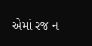એમાં રજ ન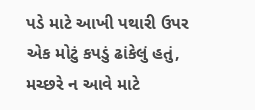પડે માટે આખી પથારી ઉપર એક મોટું કપડું ઢાંકેલું હતું, મચ્છરે ન આવે માટે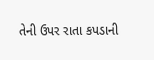તેની ઉપર રાતા કપડાની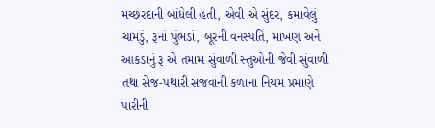મચ્છરદાની બાંધેલી હતી, એવી એ સુંદર, કમાવેલું ચામડું, રૂનાં પુંભડાં, બૂરની વનસ્પતિ, માખણ અને આકડાનું રૂ એ તમામ સુંવાળી સ્તુઓની જેવી સુંવાળી તથા સેજ-પથારી સજવાની કળાના નિયમ પ્રમાણે પારીની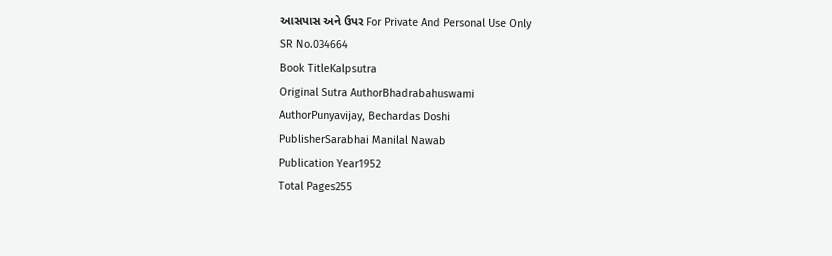આસપાસ અને ઉપર For Private And Personal Use Only
SR No.034664
Book TitleKalpsutra
Original Sutra AuthorBhadrabahuswami
AuthorPunyavijay, Bechardas Doshi
PublisherSarabhai Manilal Nawab
Publication Year1952
Total Pages255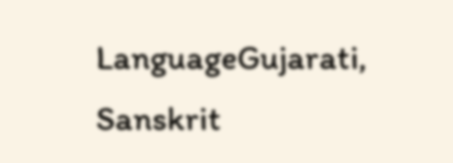LanguageGujarati, Sanskrit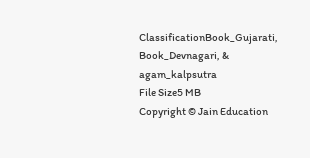ClassificationBook_Gujarati, Book_Devnagari, & agam_kalpsutra
File Size5 MB
Copyright © Jain Education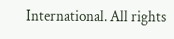International. All rights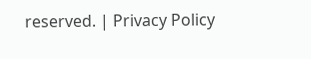reserved. | Privacy Policy